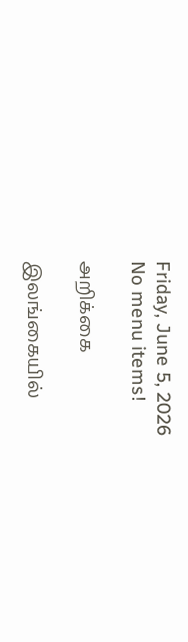Friday, June 5, 2026
No menu items!

அறிக்கை

இலங்கையில்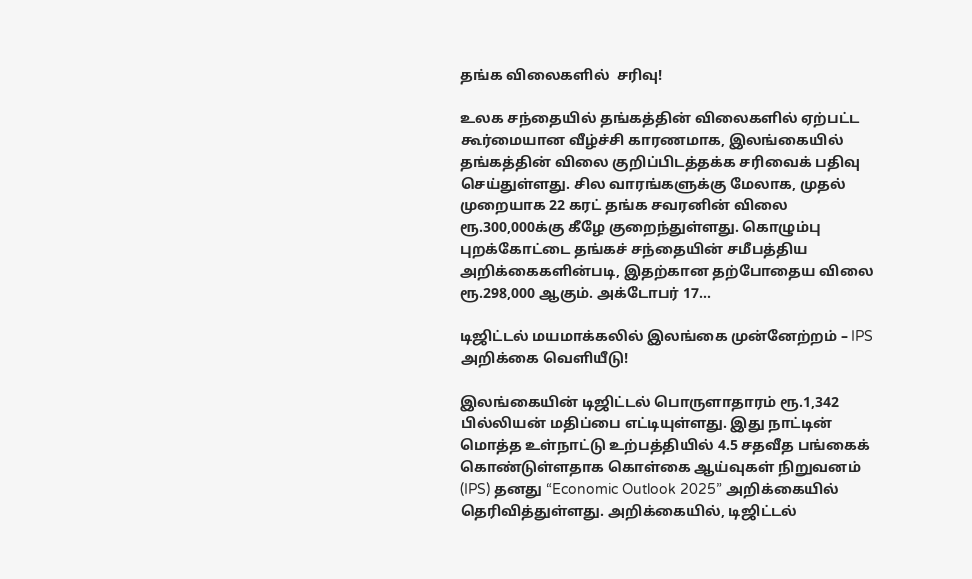தங்க விலைகளில்  சரிவு!

உலக சந்தையில் தங்கத்தின் விலைகளில் ஏற்பட்ட கூர்மையான வீழ்ச்சி காரணமாக, இலங்கையில் தங்கத்தின் விலை குறிப்பிடத்தக்க சரிவைக் பதிவு செய்துள்ளது. சில வாரங்களுக்கு மேலாக, முதல் முறையாக 22 கரட் தங்க சவரனின் விலை ரூ.300,000க்கு கீழே குறைந்துள்ளது. கொழும்பு புறக்கோட்டை தங்கச் சந்தையின் சமீபத்திய அறிக்கைகளின்படி, இதற்கான தற்போதைய விலை ரூ.298,000 ஆகும். அக்டோபர் 17...

டிஜிட்டல் மயமாக்கலில் இலங்கை முன்னேற்றம் – IPS அறிக்கை வெளியீடு!

இலங்கையின் டிஜிட்டல் பொருளாதாரம் ரூ.1,342 பில்லியன் மதிப்பை எட்டியுள்ளது. இது நாட்டின் மொத்த உள்நாட்டு உற்பத்தியில் 4.5 சதவீத பங்கைக் கொண்டுள்ளதாக கொள்கை ஆய்வுகள் நிறுவனம் (IPS) தனது “Economic Outlook 2025” அறிக்கையில் தெரிவித்துள்ளது. அறிக்கையில், டிஜிட்டல்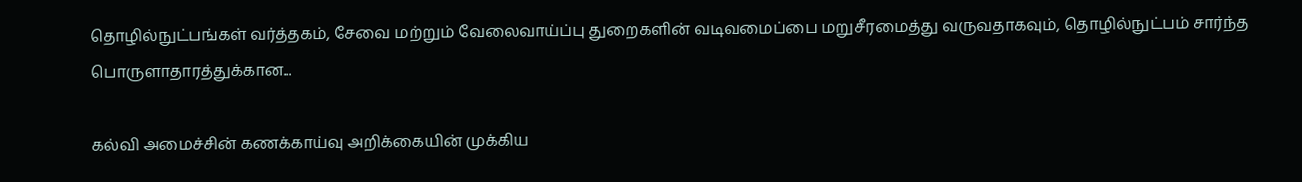தொழில்நுட்பங்கள் வர்த்தகம், சேவை மற்றும் வேலைவாய்ப்பு துறைகளின் வடிவமைப்பை மறுசீரமைத்து வருவதாகவும், தொழில்நுட்பம் சார்ந்த பொருளாதாரத்துக்கான...

கல்வி அமைச்சின் கணக்காய்வு அறிக்கையின் முக்கிய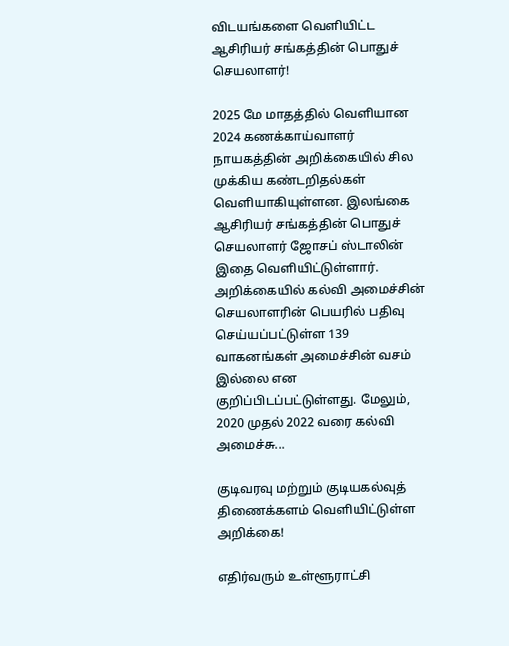விடயங்களை வெளியிட்ட ஆசிரியர் சங்கத்தின் பொதுச் செயலாளர்!

2025 மே மாதத்தில் வெளியான 2024 கணக்காய்வாளர் நாயகத்தின் அறிக்கையில் சில முக்கிய கண்டறிதல்கள் வெளியாகியுள்ளன. இலங்கை ஆசிரியர் சங்கத்தின் பொதுச் செயலாளர் ஜோசப் ஸ்டாலின் இதை வெளியிட்டுள்ளார். அறிக்கையில் கல்வி அமைச்சின் செயலாளரின் பெயரில் பதிவு செய்யப்பட்டுள்ள 139 வாகனங்கள் அமைச்சின் வசம் இல்லை என குறிப்பிடப்பட்டுள்ளது. மேலும், 2020 முதல் 2022 வரை கல்வி அமைச்சு...

குடிவரவு மற்றும் குடியகல்வுத் திணைக்களம் வெளியிட்டுள்ள அறிக்கை!

எதிர்வரும் உள்ளூராட்சி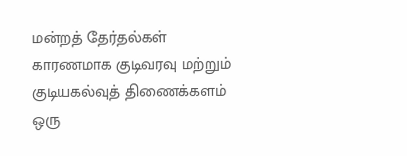மன்றத் தேர்தல்கள் காரணமாக குடிவரவு மற்றும் குடியகல்வுத் திணைக்களம் ஒரு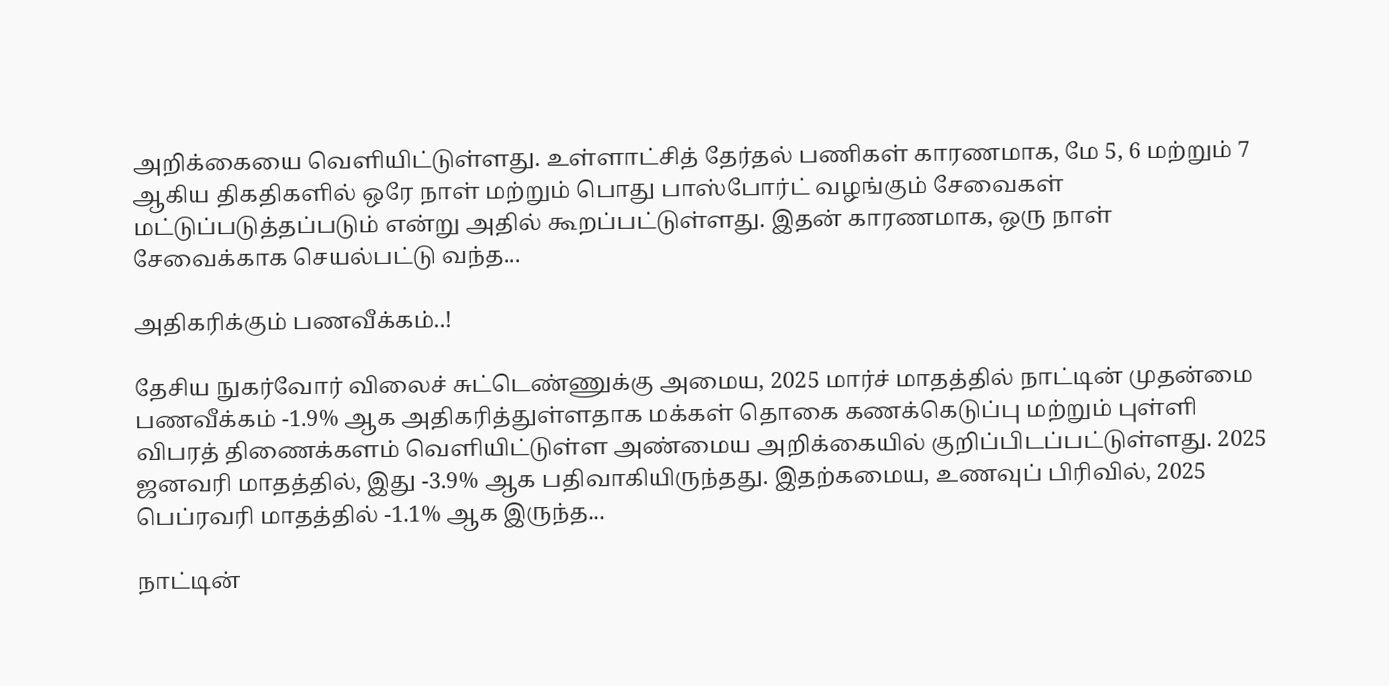அறிக்கையை வெளியிட்டுள்ளது. உள்ளாட்சித் தேர்தல் பணிகள் காரணமாக, மே 5, 6 மற்றும் 7 ஆகிய திகதிகளில் ஒரே நாள் மற்றும் பொது பாஸ்போர்ட் வழங்கும் சேவைகள் மட்டுப்படுத்தப்படும் என்று அதில் கூறப்பட்டுள்ளது. இதன் காரணமாக, ஒரு நாள் சேவைக்காக செயல்பட்டு வந்த...

அதிகரிக்கும் பணவீக்கம்..!

தேசிய நுகர்வோர் விலைச் சுட்டெண்ணுக்கு அமைய, 2025 மார்ச் மாதத்தில் நாட்டின் முதன்மை பணவீக்கம் -1.9% ஆக அதிகரித்துள்ளதாக மக்கள் தொகை கணக்கெடுப்பு மற்றும் புள்ளி விபரத் திணைக்களம் வெளியிட்டுள்ள அண்மைய அறிக்கையில் குறிப்பிடப்பட்டுள்ளது. 2025 ஜனவரி மாதத்தில், இது -3.9% ஆக பதிவாகியிருந்தது. இதற்கமைய, உணவுப் பிரிவில், 2025 பெப்ரவரி மாதத்தில் -1.1% ஆக இருந்த...

நாட்டின்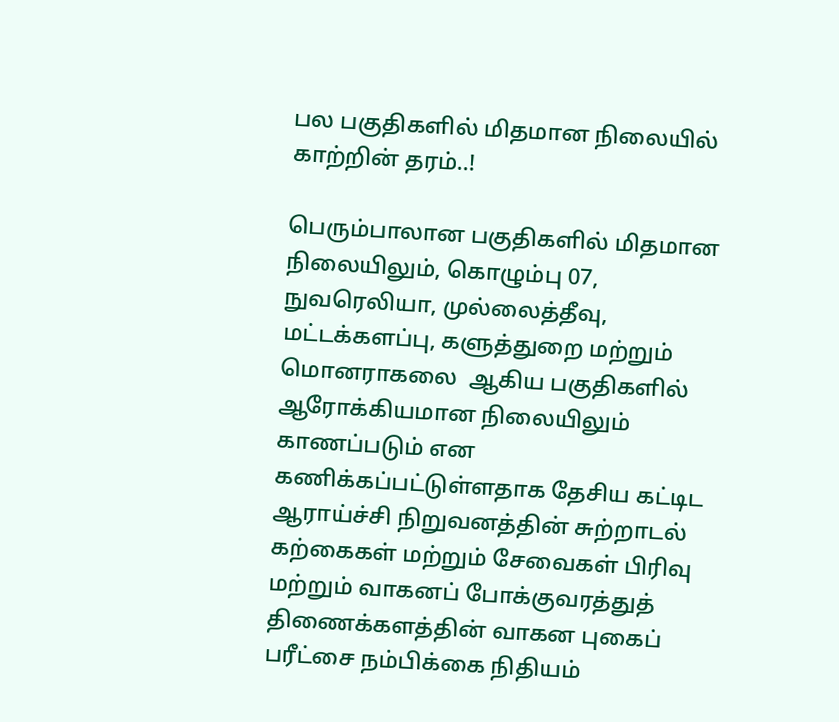பல பகுதிகளில் மிதமான நிலையில் காற்றின் தரம்..!

பெரும்பாலான பகுதிகளில் மிதமான நிலையிலும், கொழும்பு 07, நுவரெலியா, முல்லைத்தீவு, மட்டக்களப்பு, களுத்துறை மற்றும் மொனராகலை  ஆகிய பகுதிகளில் ஆரோக்கியமான நிலையிலும் காணப்படும் என கணிக்கப்பட்டுள்ளதாக தேசிய கட்டிட ஆராய்ச்சி நிறுவனத்தின் சுற்றாடல் கற்கைகள் மற்றும் சேவைகள் பிரிவு மற்றும் வாகனப் போக்குவரத்துத் திணைக்களத்தின் வாகன புகைப் பரீட்சை நம்பிக்கை நிதியம்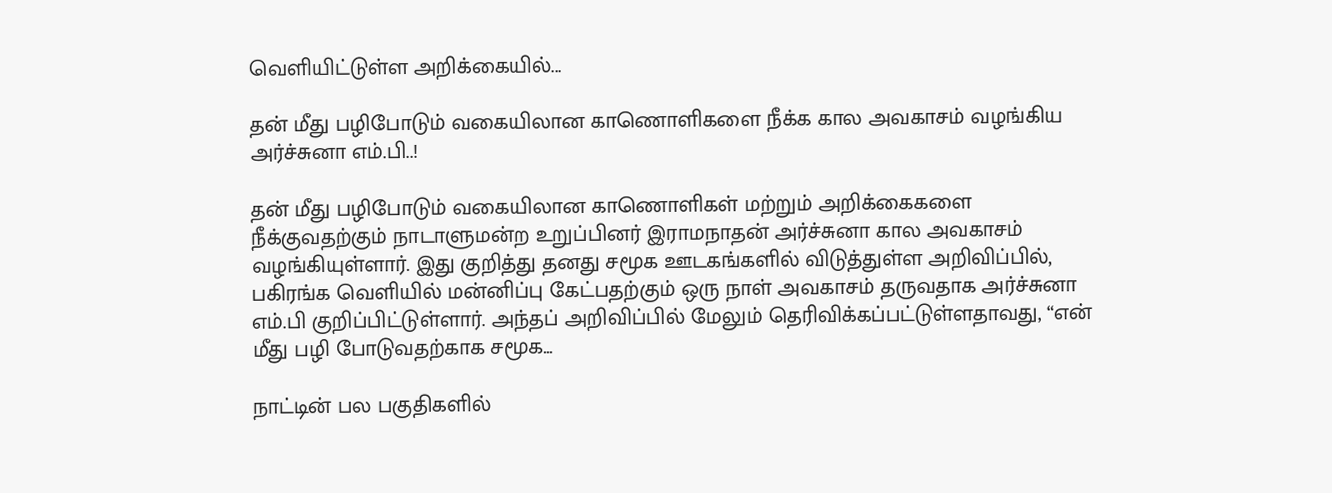வெளியிட்டுள்ள அறிக்கையில்...

தன் மீது பழிபோடும் வகையிலான காணொளிகளை நீக்க கால அவகாசம் வழங்கிய அர்ச்சுனா எம்.பி..!

தன் மீது பழிபோடும் வகையிலான காணொளிகள் மற்றும் அறிக்கைகளை நீக்குவதற்கும் நாடாளுமன்ற உறுப்பினர் இராமநாதன் அர்ச்சுனா கால அவகாசம் வழங்கியுள்ளார். இது குறித்து தனது சமூக ஊடகங்களில் விடுத்துள்ள அறிவிப்பில், பகிரங்க வெளியில் மன்னிப்பு கேட்பதற்கும் ஒரு நாள் அவகாசம் தருவதாக அர்ச்சுனா எம்.பி குறிப்பிட்டுள்ளார். அந்தப் அறிவிப்பில் மேலும் தெரிவிக்கப்பட்டுள்ளதாவது, “என் மீது பழி போடுவதற்காக சமூக...

நாட்டின் பல பகுதிகளில்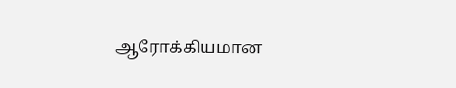ஆரோக்கியமான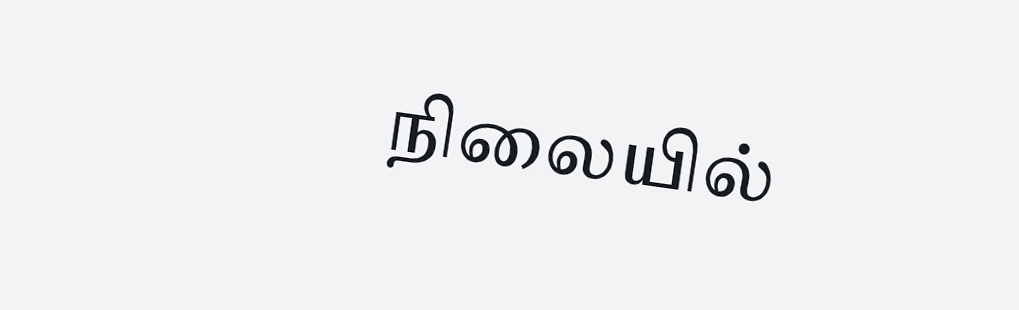நிலையில்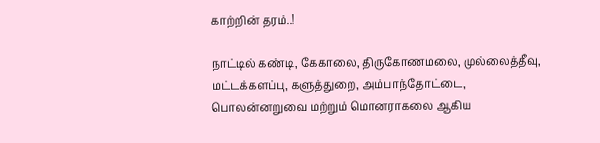காற்றின் தரம்..!

நாட்டில் கண்டி, கேகாலை, திருகோணமலை, முல்லைத்தீவு, மட்டக்களப்பு, களுத்துறை, அம்பாந்தோட்டை, பொலன்னறுவை மற்றும் மொனராகலை ஆகிய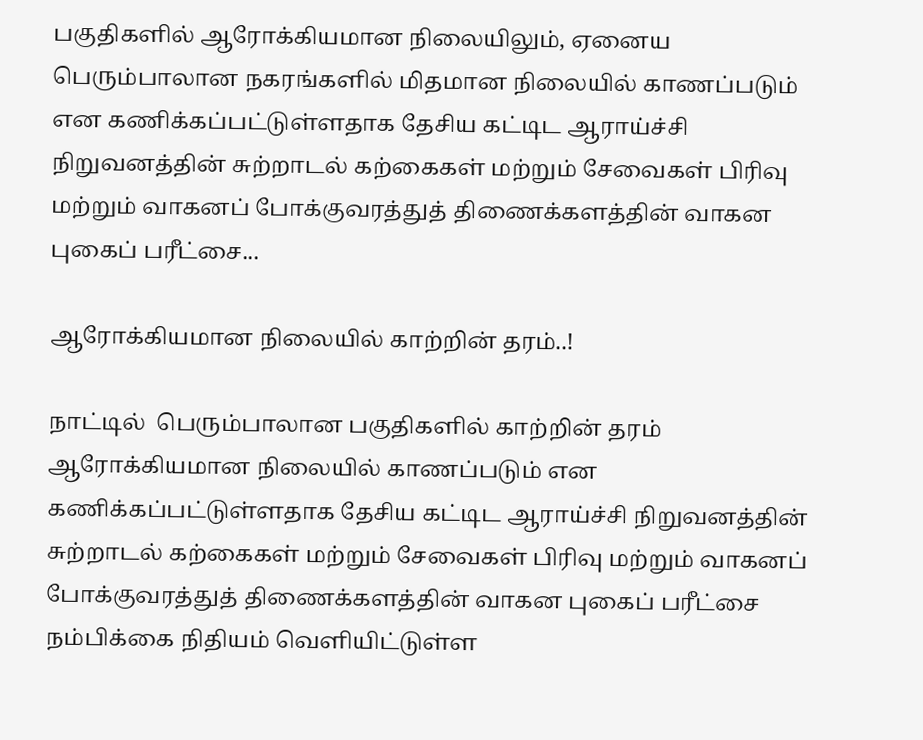பகுதிகளில் ஆரோக்கியமான நிலையிலும், ஏனைய பெரும்பாலான நகரங்களில் மிதமான நிலையில் காணப்படும் என கணிக்கப்பட்டுள்ளதாக தேசிய கட்டிட ஆராய்ச்சி நிறுவனத்தின் சுற்றாடல் கற்கைகள் மற்றும் சேவைகள் பிரிவு மற்றும் வாகனப் போக்குவரத்துத் திணைக்களத்தின் வாகன புகைப் பரீட்சை...

ஆரோக்கியமான நிலையில் காற்றின் தரம்..!

நாட்டில்  பெரும்பாலான பகுதிகளில் காற்றின் தரம் ஆரோக்கியமான நிலையில் காணப்படும் என கணிக்கப்பட்டுள்ளதாக தேசிய கட்டிட ஆராய்ச்சி நிறுவனத்தின் சுற்றாடல் கற்கைகள் மற்றும் சேவைகள் பிரிவு மற்றும் வாகனப் போக்குவரத்துத் திணைக்களத்தின் வாகன புகைப் பரீட்சை நம்பிக்கை நிதியம் வெளியிட்டுள்ள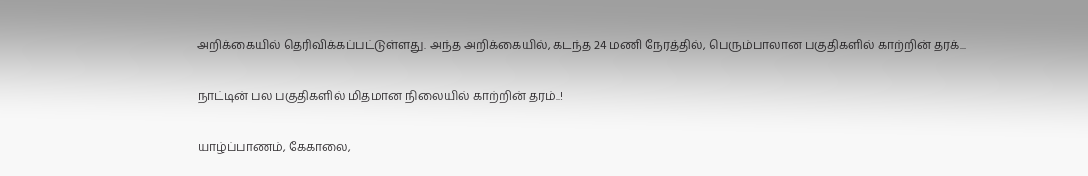அறிக்கையில் தெரிவிக்கப்பட்டுள்ளது. அந்த அறிக்கையில், கடந்த 24 மணி நேரத்தில், பெரும்பாலான பகுதிகளில் காற்றின் தரக்...

நாட்டின் பல பகுதிகளில் மிதமான நிலையில் காற்றின் தரம்..!

யாழ்ப்பாணம், கேகாலை,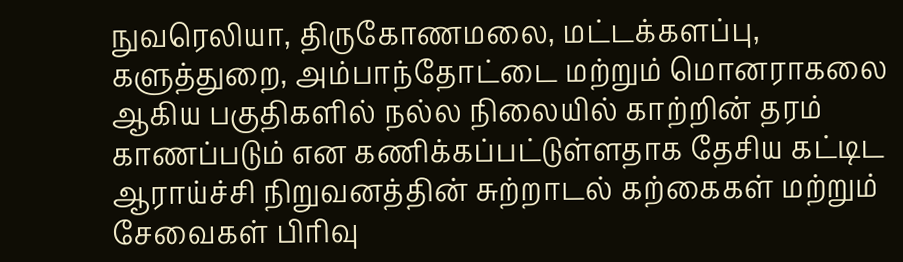நுவரெலியா, திருகோணமலை, மட்டக்களப்பு, களுத்துறை, அம்பாந்தோட்டை மற்றும் மொனராகலை ஆகிய பகுதிகளில் நல்ல நிலையில் காற்றின் தரம் காணப்படும் என கணிக்கப்பட்டுள்ளதாக தேசிய கட்டிட ஆராய்ச்சி நிறுவனத்தின் சுற்றாடல் கற்கைகள் மற்றும் சேவைகள் பிரிவு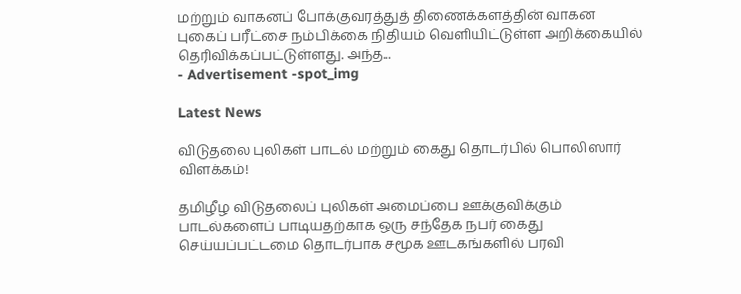மற்றும் வாகனப் போக்குவரத்துத் திணைக்களத்தின் வாகன புகைப் பரீட்சை நம்பிக்கை நிதியம் வெளியிட்டுள்ள அறிக்கையில் தெரிவிக்கப்பட்டுள்ளது. அந்த...
- Advertisement -spot_img

Latest News

விடுதலை புலிகள் பாடல் மற்றும் கைது தொடர்பில் பொலிஸார் விளக்கம்!

தமிழீழ விடுதலைப் புலிகள் அமைப்பை ஊக்குவிக்கும் பாடல்களைப் பாடியதற்காக ஒரு சந்தேக நபர் கைது செய்யப்பட்டமை தொடர்பாக சமூக ஊடகங்களில் பரவி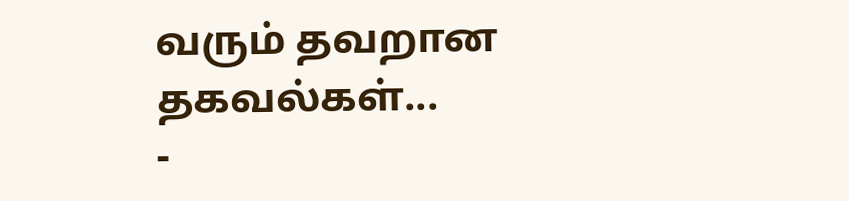வரும் தவறான தகவல்கள்...
-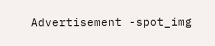Advertisement -spot_img